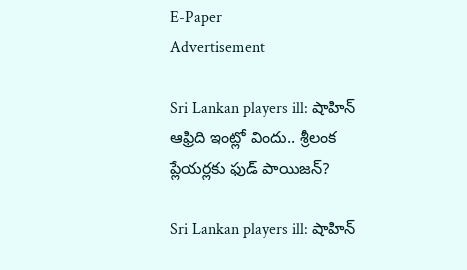E-Paper
Advertisement

Sri Lankan players ill: షాహిన్ ఆఫ్రిది ఇంట్లో విందు.. శ్రీలంక ప్లేయర్లకు ఫుడ్ పాయిజన్?

Sri Lankan players ill: షాహిన్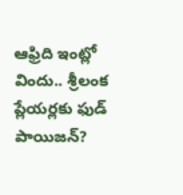ఆఫ్రిది ఇంట్లో విందు.. శ్రీలంక ప్లేయర్లకు ఫుడ్ పాయిజన్?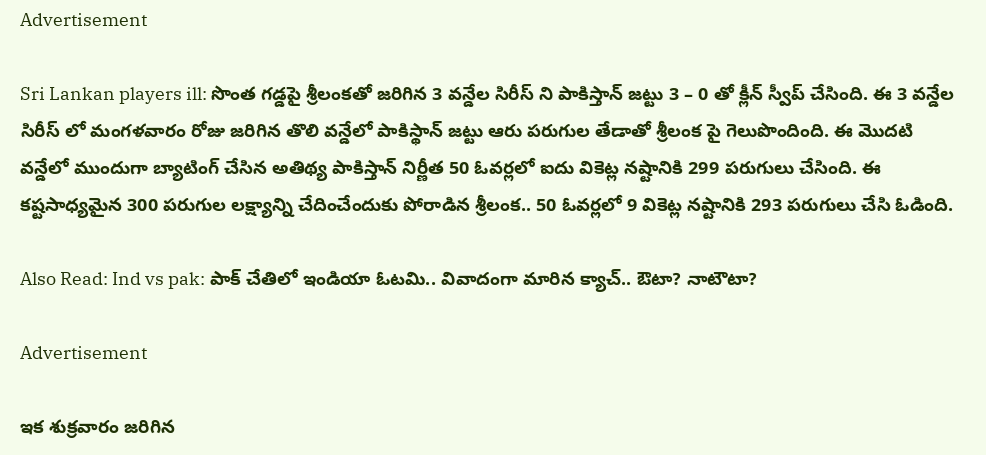Advertisement

Sri Lankan players ill: సొంత గడ్డపై శ్రీలంకతో జరిగిన 3 వన్డేల సిరీస్ ని పాకిస్తాన్ జట్టు 3 – 0 తో క్లీన్ స్వీప్ చేసింది. ఈ 3 వన్డేల సిరీస్ లో మంగళవారం రోజు జరిగిన తొలి వన్డేలో పాకిస్థాన్ జట్టు ఆరు పరుగుల తేడాతో శ్రీలంక పై గెలుపొందింది. ఈ మొదటి వన్డేలో ముందుగా బ్యాటింగ్ చేసిన అతిథ్య పాకిస్తాన్ నిర్ణీత 50 ఓవర్లలో ఐదు వికెట్ల నష్టానికి 299 పరుగులు చేసింది. ఈ కష్టసాధ్యమైన 300 పరుగుల లక్ష్యాన్ని చేదించేందుకు పోరాడిన శ్రీలంక.. 50 ఓవర్లలో 9 వికెట్ల నష్టానికి 293 పరుగులు చేసి ఓడింది.

Also Read: Ind vs pak: పాక్ చేతిలో ఇండియా ఓటమి.. వివాదంగా మారిన క్యాచ్.. ఔటా? నాటౌటా?

Advertisement

ఇక శుక్రవారం జరిగిన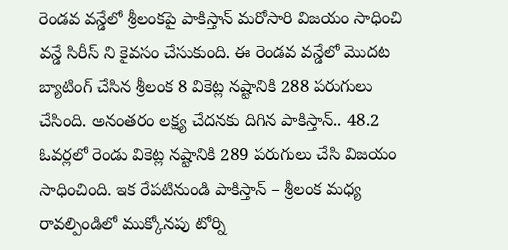రెండవ వన్డేలో శ్రీలంకపై పాకిస్తాన్ మరోసారి విజయం సాధించి వన్డే సిరీస్ ని కైవసం చేసుకుంది. ఈ రెండవ వన్డేలో మొదట బ్యాటింగ్ చేసిన శ్రీలంక 8 వికెట్ల నష్టానికి 288 పరుగులు చేసింది. అనంతరం లక్ష్య చేదనకు దిగిన పాకిస్తాన్.. 48.2 ఓవర్లలో రెండు వికెట్ల నష్టానికి 289 పరుగులు చేసి విజయం సాధించింది. ఇక రేపటినుండి పాకిస్తాన్ – శ్రీలంక మధ్య రావల్పిండిలో ముక్కోనపు టోర్ని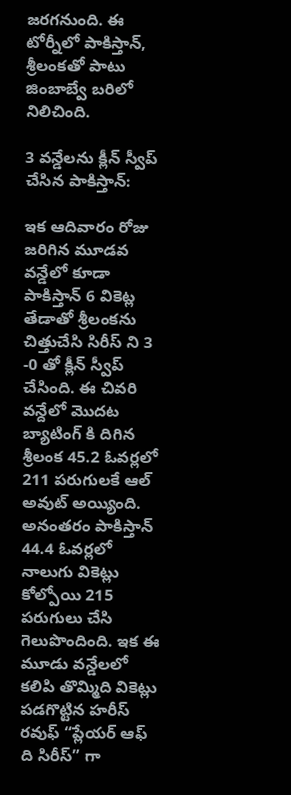జరగనుంది. ఈ టోర్నీలో పాకిస్తాన్, శ్రీలంకతో పాటు జింబాబ్వే బరిలో నిలిచింది.

3 వన్డేలను క్లీన్ స్వీప్ చేసిన పాకిస్తాన్:

ఇక ఆదివారం రోజు జరిగిన మూడవ వన్డేలో కూడా పాకిస్తాన్ 6 వికెట్ల తేడాతో శ్రీలంకను చిత్తుచేసి సిరీస్ ని 3 -0 తో క్లీన్ స్వీప్ చేసింది. ఈ చివరి వన్దేలో మొదట బ్యాటింగ్ కి దిగిన శ్రీలంక 45.2 ఓవర్లలో 211 పరుగులకే ఆల్ అవుట్ అయ్యింది. అనంతరం పాకిస్తాన్ 44.4 ఓవర్లలో నాలుగు వికెట్లు కోల్పోయి 215 పరుగులు చేసి గెలుపొందింది. ఇక ఈ మూడు వన్డేలలో కలిపి తొమ్మిది వికెట్లు పడగొట్టిన హరీస్ రవుఫ్ “ప్లేయర్ ఆఫ్ ది సిరీస్” గా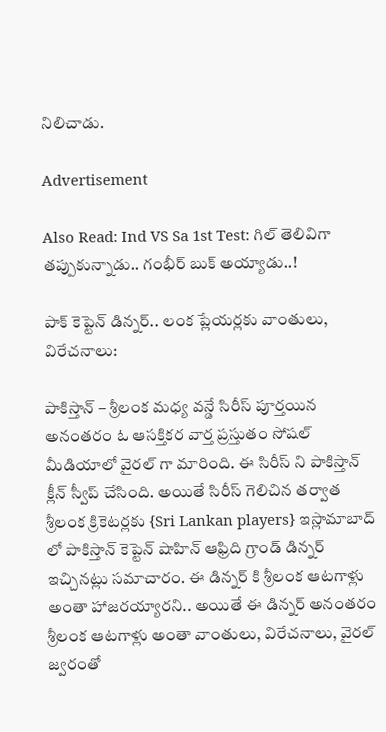నిలిచాడు.

Advertisement

Also Read: Ind VS Sa 1st Test: గిల్ తెలివిగా తప్పుకున్నాడు.. గంభీర్ బుక్ అయ్యాడు..!

పాక్ కెప్టెన్ డిన్నర్.. లంక ప్లేయర్లకు వాంతులు, విరేచనాలు:

పాకిస్తాన్ – శ్రీలంక మధ్య వన్డే సిరీస్ పూర్తయిన అనంతరం ఓ ఆసక్తికర వార్త ప్రస్తుతం సోషల్ మీడియాలో వైరల్ గా మారింది. ఈ సిరీస్ ని పాకిస్తాన్ క్లీన్ స్వీప్ చేసింది. అయితే సిరీస్ గెలిచిన తర్వాత శ్రీలంక క్రికెటర్లకు {Sri Lankan players} ఇస్లామాబాద్ లో పాకిస్తాన్ కెప్టెన్ షాహిన్ ఆఫ్రిది గ్రాండ్ డిన్నర్ ఇచ్చినట్లు సమాచారం. ఈ డిన్నర్ కి శ్రీలంక ఆటగాళ్లు అంతా హాజరయ్యారని.. అయితే ఈ డిన్నర్ అనంతరం శ్రీలంక ఆటగాళ్లు అంతా వాంతులు, విరేచనాలు, వైరల్ జ్వరంతో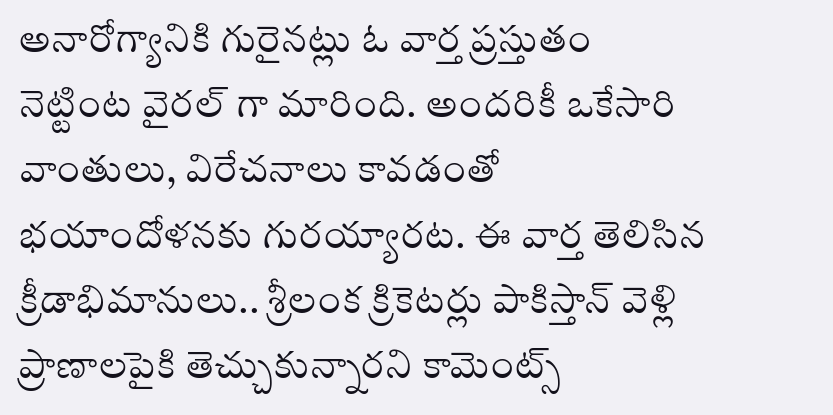అనారోగ్యానికి గురైనట్లు ఓ వార్త ప్రస్తుతం నెట్టింట వైరల్ గా మారింది. అందరికీ ఒకేసారి వాంతులు, విరేచనాలు కావడంతో భయాందోళనకు గురయ్యారట. ఈ వార్త తెలిసిన క్రీడాభిమానులు.. శ్రీలంక క్రికెటర్లు పాకిస్తాన్ వెళ్లి ప్రాణాలపైకి తెచ్చుకున్నారని కామెంట్స్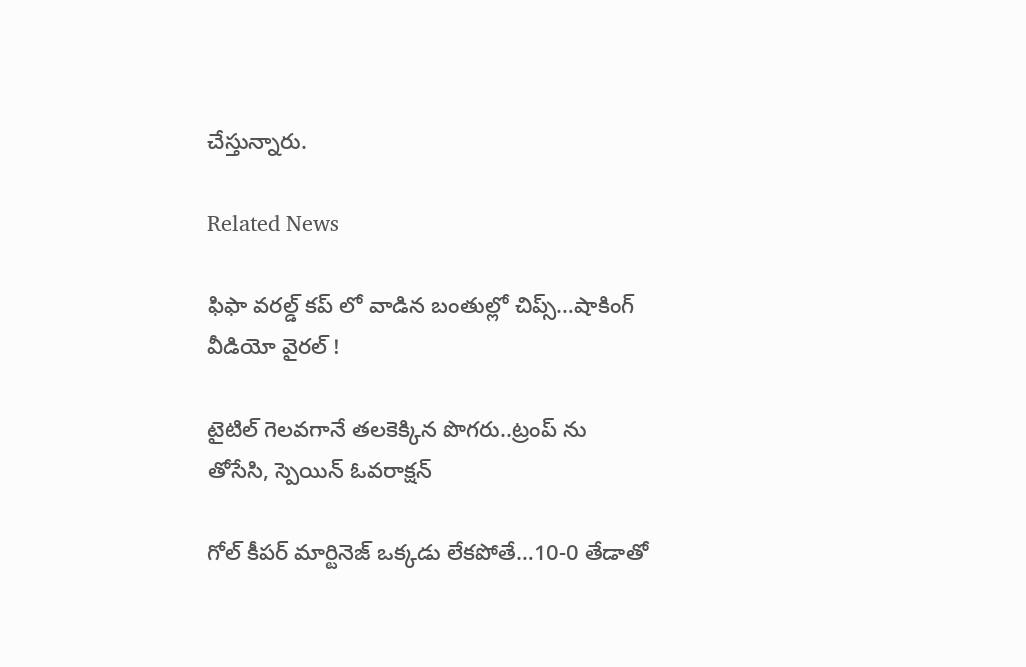చేస్తున్నారు.

Related News

ఫిఫా వ‌ర‌ల్డ్ క‌ప్ లో వాడిన‌ బంతుల్లో చిప్స్…షాకింగ్ వీడియో వైర‌ల్ !

టైటిల్ గెల‌వ‌గానే త‌ల‌కెక్కిన పొగ‌రు..ట్రంప్ ను తోసేసి, స్పెయిన్ ఓవ‌రాక్ష‌న్‌

గోల్ కీపర్ మార్టినెజ్ ఒక్క‌డు లేక‌పోతే…10-0 తేడాతో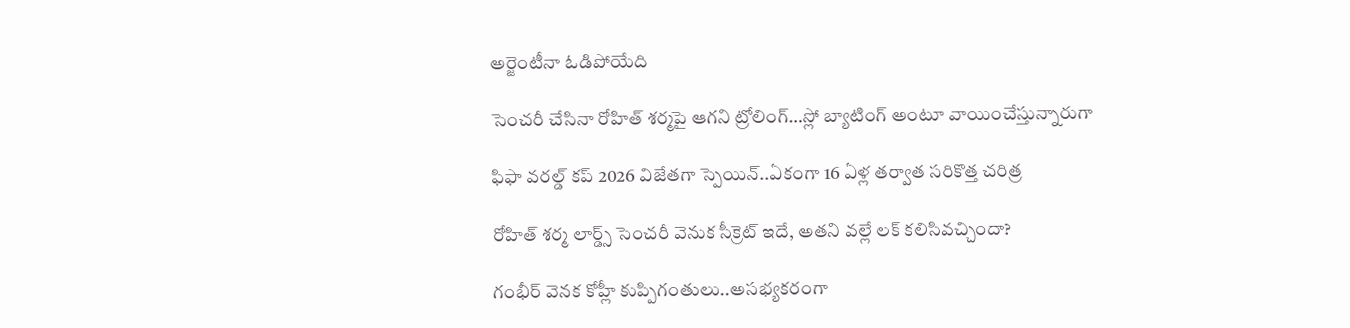అర్జెంటీనా ఓడిపోయేది

సెంచ‌రీ చేసినా రోహిత్ శ‌ర్మ‌పై ఆగ‌ని ట్రోలింగ్…స్లో బ్యాటింగ్ అంటూ వాయించేస్తున్నారుగా

ఫిఫా వ‌ర‌ల్డ్ క‌ప్ 2026 విజేతగా స్పెయిన్‌..ఏకంగా 16 ఏళ్ల త‌ర్వాత స‌రికొత్త చ‌రిత్ర‌

రోహిత్ శ‌ర్మ లార్డ్స్ సెంచ‌రీ వెనుక సీక్రెట్ ఇదే, అత‌ని వ‌ల్లే ల‌క్ క‌లిసివ‌చ్చిందా?

గంభీర్ వెనక కోహ్లీ కుప్పిగంతులు..అస‌భ్యక‌రంగా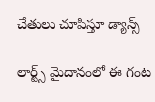చేతులు చూపిస్తూ డ్యాన్స్

లార్ట్స్ మైదానంలో ఈ గంట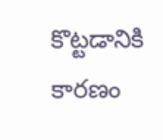కొట్ట‌డానికి కార‌ణం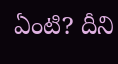ఏంటి? దీని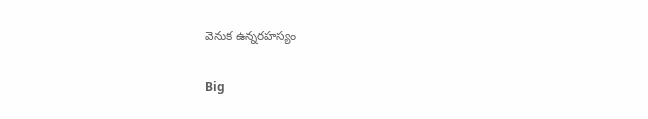వెనుక ఉన్న‌ర‌హ‌స్యం

Big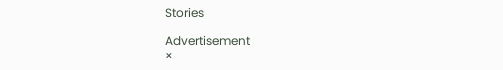Stories

Advertisement
×